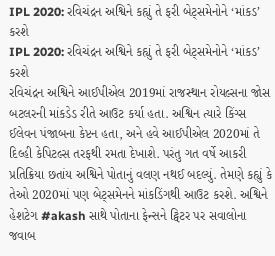IPL 2020: રવિચંદ્રન અશ્વિને કહ્યું તે ફરી બેટ્સમેનોને ‘માંકડ’ કરશે
IPL 2020: રવિચંદ્રન અશ્વિને કહ્યું તે ફરી બેટ્સમેનોને ‘માંકડ’ કરશે
રવિચંદ્રન અશ્વિને આઈપીએલ 2019માં રાજસ્થાન રોયલ્સના જોસ બટલરની માંકડેડ રીતે આઉટ કર્યા હતા. અશ્વિન ત્યારે કિંગ્સ ઈલેવન પંજાબના કેપ્ટન હતા, અને હવે આઈપીએલ 2020માં તે દિલ્હી કેપિટલ્સ તરફથી રમતા દેખાશે. પરંતુ ગત વર્ષે આકરી પ્રતિક્રિયા છતાંય અશ્વિને પોતાનું વલણ નથઈ બદલ્યું. તેમણે કહ્યું કે તેઓ 2020માં પણ બેટ્સમેનને માંકડિંગથી આઉટ કરશે. અશ્વિને હેશટેગ #akash સાથે પોતાના ફેન્સને ટ્વિટર પર સવાલોના જવાબ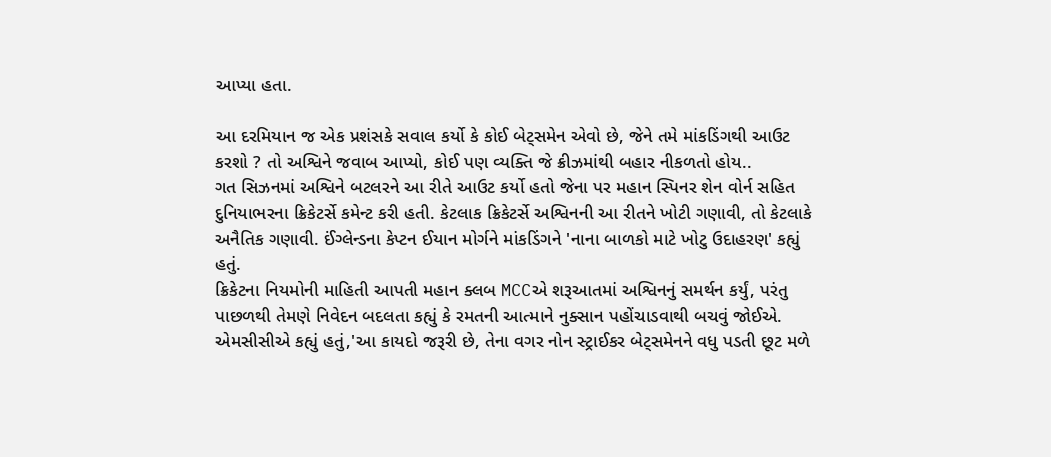આપ્યા હતા.

આ દરમિયાન જ એક પ્રશંસકે સવાલ કર્યો કે કોઈ બેટ્સમેન એવો છે, જેને તમે માંકડિંગથી આઉટ કરશો ? તો અશ્વિને જવાબ આપ્યો, કોઈ પણ વ્યક્તિ જે ક્રીઝમાંથી બહાર નીકળતો હોય..
ગત સિઝનમાં અશ્વિને બટલરને આ રીતે આઉટ કર્યો હતો જેના પર મહાન સ્પિનર શેન વોર્ન સહિત દુનિયાભરના ક્રિકેટર્સે કમેન્ટ કરી હતી. કેટલાક ક્રિકેટર્સે અશ્વિનની આ રીતને ખોટી ગણાવી, તો કેટલાકે અનૈતિક ગણાવી. ઈંગ્લેન્ડના કેપ્ટન ઈયાન મોર્ગને માંકડિંગને 'નાના બાળકો માટે ખોટુ ઉદાહરણ' કહ્યું હતું.
ક્રિકેટના નિયમોની માહિતી આપતી મહાન ક્લબ MCCએ શરૂઆતમાં અશ્વિનનું સમર્થન કર્યું, પરંતુ પાછળથી તેમણે નિવેદન બદલતા કહ્યું કે રમતની આત્માને નુક્સાન પહોંચાડવાથી બચવું જોઈએ.
એમસીસીએ કહ્યું હતું,'આ કાયદો જરૂરી છે, તેના વગર નોન સ્ટ્રાઈકર બેટ્સમેનને વધુ પડતી છૂટ મળે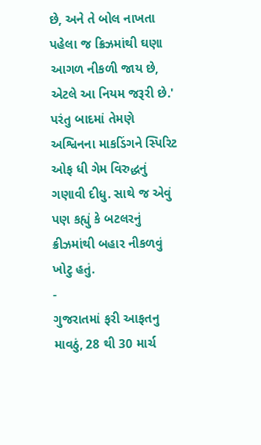છે, અને તે બોલ નાખતા પહેલા જ ક્રિઝમાંથી ઘણા આગળ નીકળી જાય છે, એટલે આ નિયમ જરૂરી છે.' પરંતુ બાદમાં તેમણે અશ્વિનના માકડિંગને સ્પિરિટ ઓફ ધી ગેમ વિરુદ્ધનું ગણાવી દીધુ. સાથે જ એવું પણ કહ્યું કે બટલરનું ક્રીઝમાંથી બહાર નીકળવું ખોટુ હતું.
-
ગુજરાતમાં ફરી આફતનુ માવઠું, 28 થી 30 માર્ચ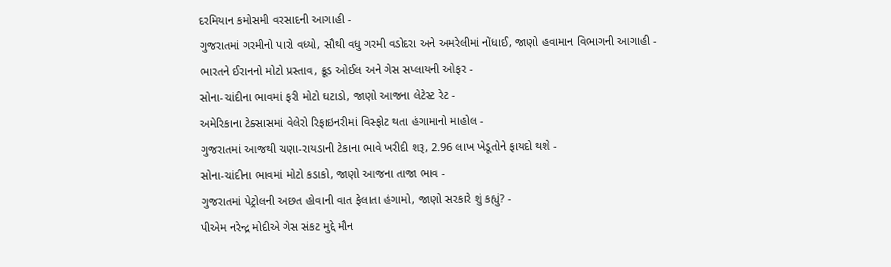દરમિયાન કમોસમી વરસાદની આગાહી -
ગુજરાતમાં ગરમીનો પારો વધ્યો, સૌથી વધુ ગરમી વડોદરા અને અમરેલીમાં નોંધાઈ, જાણો હવામાન વિભાગની આગાહી -
ભારતને ઈરાનનો મોટો પ્રસ્તાવ, ક્રૂડ ઓઈલ અને ગેસ સપ્લાયની ઓફર -
સોના-ચાંદીના ભાવમાં ફરી મોટો ઘટાડો, જાણો આજના લેટેસ્ટ રેટ -
અમેરિકાના ટેક્સાસમાં વેલેરો રિફાઇનરીમાં વિસ્ફોટ થતા હંગામાનો માહોલ -
ગુજરાતમાં આજથી ચણા-રાયડાની ટેકાના ભાવે ખરીદી શરૂ, 2.96 લાખ ખેડૂતોને ફાયદો થશે -
સોના-ચાંદીના ભાવમાં મોટો કડાકો, જાણો આજના તાજા ભાવ -
ગુજરાતમાં પેટ્રોલની અછત હોવાની વાત ફેલાતા હંગામો, જાણો સરકારે શું કહ્યું? -
પીએમ નરેન્દ્ર મોદીએ ગેસ સંકટ મુદ્દે મૌન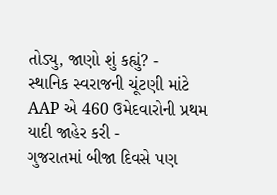તોડ્યુ, જાણો શું કહ્યું? -
સ્થાનિક સ્વરાજની ચૂંટણી માંટે AAP એ 460 ઉમેદવારોની પ્રથમ યાદી જાહેર કરી -
ગુજરાતમાં બીજા દિવસે પણ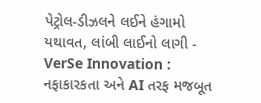પેટ્રોલ-ડીઝલને લઈને હંગામો યથાવત, લાંબી લાઈનો લાગી -
VerSe Innovation : નફાકારકતા અને AI તરફ મજબૂત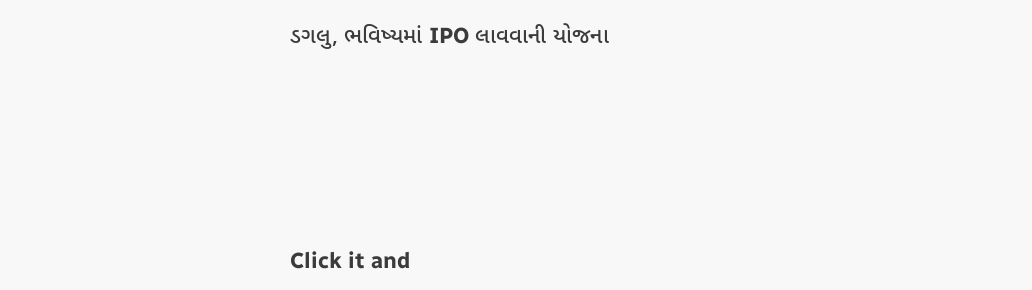ડગલુ, ભવિષ્યમાં IPO લાવવાની યોજના







Click it and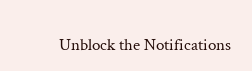Unblock the Notifications